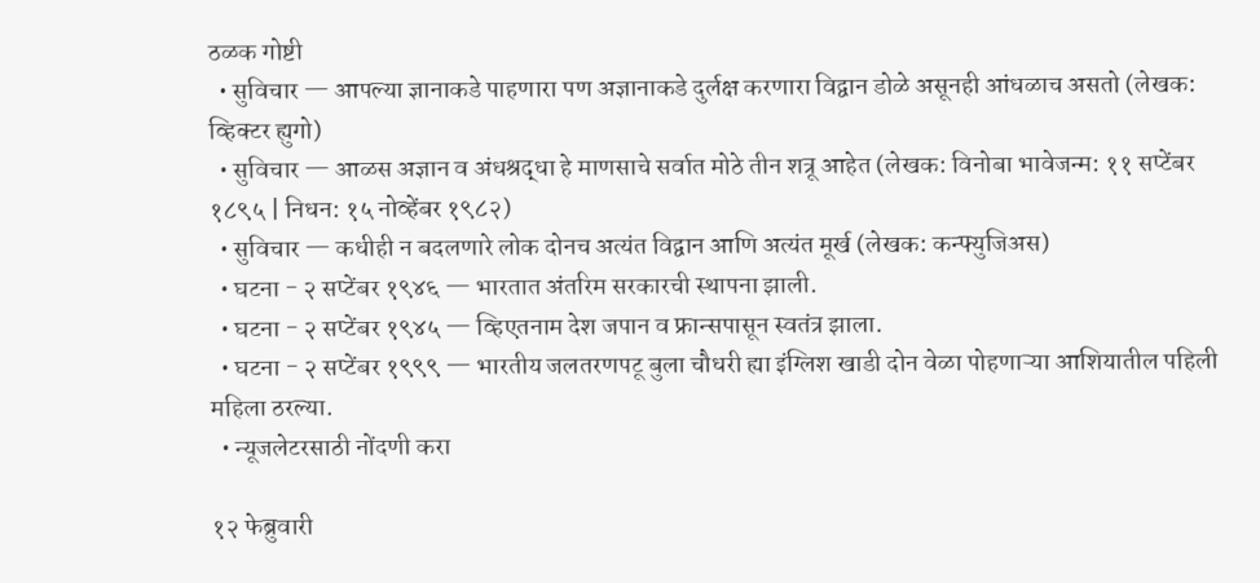ठळक गोष्टी
  • सुविचार — आपल्या ज्ञानाकडे पाहणारा पण अज्ञानाकडे दुर्लक्ष करणारा विद्वान डोळे असूनही आंधळाच असतो (लेखक: व्हिक्टर ह्युगो)
  • सुविचार — आळस अज्ञान व अंधश्रद्धा हे माणसाचे सर्वात मोठे तीन शत्रू आहेत (लेखक: विनोबा भावेजन्म: ११ सप्टेंबर १८९५ | निधन: १५ नोव्हेंबर १९८२)
  • सुविचार — कधीही न बदलणारे लोक दोनच अत्यंत विद्वान आणि अत्यंत मूर्ख (लेखक: कन्फ्युजिअस)
  • घटना - २ सप्टेंबर १९४६ — भारतात अंतरिम सरकारची स्थापना झाली.
  • घटना - २ सप्टेंबर १९४५ — व्हिएतनाम देश जपान व फ्रान्सपासून स्वतंत्र झाला.
  • घटना - २ सप्टेंबर १९९९ — भारतीय जलतरणपटू बुला चौधरी ह्या इंग्लिश खाडी दोन वेळा पोहणाऱ्या आशियातील पहिली महिला ठरल्या.
  • न्यूजलेटरसाठी नोंदणी करा

१२ फेब्रुवारी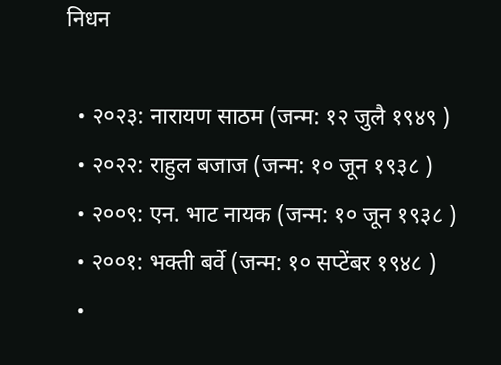निधन

  • २०२३: नारायण साठम (जन्म: १२ जुलै १९४९ )
  • २०२२: राहुल बजाज (जन्म: १० जून १९३८ )
  • २००९: एन. भाट नायक (जन्म: १० जून १९३८ )
  • २००१: भक्ती बर्वे (जन्म: १० सप्टेंबर १९४८ )
  •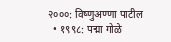२०००: विष्णुअण्णा पाटील
  • १९९८: पद्मा गोळे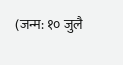(जन्म: १० जुलै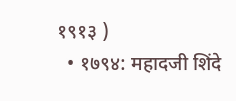१९१३ )
  • १७९४: महादजी शिंदे